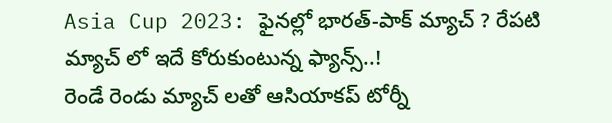Asia Cup 2023: ఫైనల్లో భారత్-పాక్ మ్యాచ్ ? రేపటి మ్యాచ్ లో ఇదే కోరుకుంటున్న ఫ్యాన్స్..!
రెండే రెండు మ్యాచ్ లతో ఆసియాకప్ టోర్నీ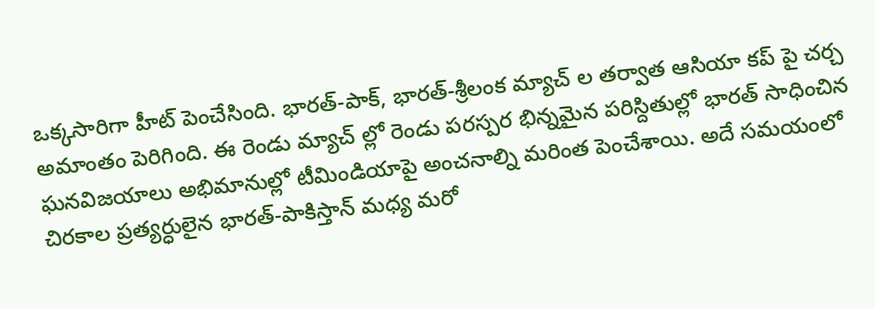ఒక్కసారిగా హీట్ పెంచేసింది. భారత్-పాక్, భారత్-శ్రీలంక మ్యాచ్ ల తర్వాత ఆసియా కప్ పై చర్చ అమాంతం పెరిగింది. ఈ రెండు మ్యాచ్ ల్లో రెండు పరస్పర భిన్నమైన పరిస్దితుల్లో భారత్ సాధించిన ఘనవిజయాలు అభిమానుల్లో టీమిండియాపై అంచనాల్ని మరింత పెంచేశాయి. అదే సమయంలో చిరకాల ప్రత్యర్ధులైన భారత్-పాకిస్తాన్ మధ్య మరో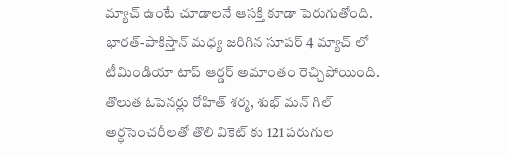మ్యాచ్ ఉంటే చూడాలనే ఆసక్తి కూడా పెరుగుతోంది.
భారత్-పాకిస్తాన్ మధ్య జరిగిన సూపర్ 4 మ్యాచ్ లో టీమిండియా టాప్ ఆర్డర్ అమాంతం రెచ్చిపోయింది. తొలుత ఓపెనర్లు రోహిత్ శర్మ, శుభ్ మన్ గిల్ అర్ధసెంచరీలతో తొలి వికెట్ కు 121 పరుగుల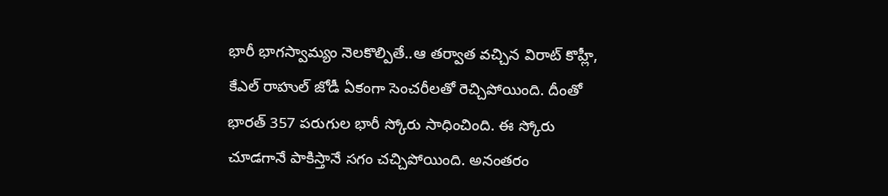భారీ భాగస్వామ్యం నెలకొల్పితే..ఆ తర్వాత వచ్చిన విరాట్ కొహ్లీ, కేఎల్ రాహుల్ జోడీ ఏకంగా సెంచరీలతో రెచ్చిపోయింది. దీంతో భారత్ 357 పరుగుల భారీ స్కోరు సాధించింది. ఈ స్కోరు చూడగానే పాకిస్తానే సగం చచ్చిపోయింది. అనంతరం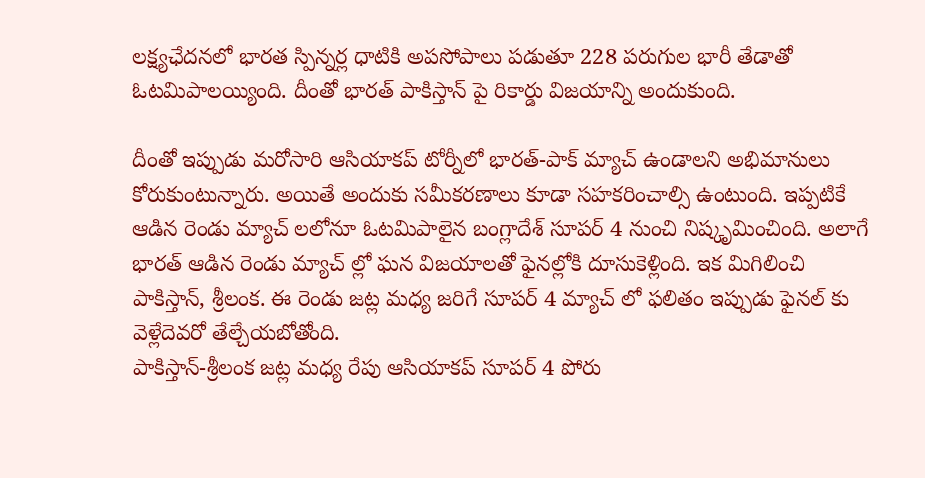లక్ష్యఛేదనలో భారత స్పిన్నర్ల ధాటికి అపసోపాలు పడుతూ 228 పరుగుల భారీ తేడాతో ఓటమిపాలయ్యింది. దీంతో భారత్ పాకిస్తాన్ పై రికార్డు విజయాన్ని అందుకుంది.

దీంతో ఇప్పుడు మరోసారి ఆసియాకప్ టోర్నీలో భారత్-పాక్ మ్యాచ్ ఉండాలని అభిమానులు కోరుకుంటున్నారు. అయితే అందుకు సమీకరణాలు కూడా సహకరించాల్సి ఉంటుంది. ఇప్పటికే ఆడిన రెండు మ్యాచ్ లలోనూ ఓటమిపాలైన బంగ్లాదేశ్ సూపర్ 4 నుంచి నిష్కృమించింది. అలాగే భారత్ ఆడిన రెండు మ్యాచ్ ల్లో ఘన విజయాలతో ఫైనల్లోకి దూసుకెళ్లింది. ఇక మిగిలించి పాకిస్తాన్, శ్రీలంక. ఈ రెండు జట్ల మధ్య జరిగే సూపర్ 4 మ్యాచ్ లో ఫలితం ఇప్పుడు ఫైనల్ కు వెళ్లేదెవరో తేల్చేయబోతోంది.
పాకిస్తాన్-శ్రీలంక జట్ల మధ్య రేపు ఆసియాకప్ సూపర్ 4 పోరు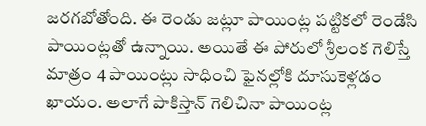జరగబోతోంది. ఈ రెండు జట్లూ పాయింట్ల పట్టికలో రెండేసి పాయింట్లతో ఉన్నాయి. అయితే ఈ పోరులో శ్రీలంక గెలిస్తే మాత్రం 4 పాయింట్లు సాధించి ఫైనల్లోకి దూసుకెళ్లడం ఖాయం. అలాగే పాకిస్తాన్ గెలిచినా పాయింట్ల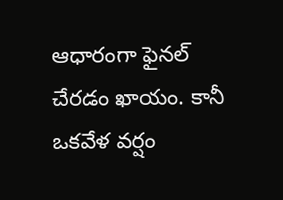ఆధారంగా ఫైనల్ చేరడం ఖాయం. కానీ ఒకవేళ వర్షం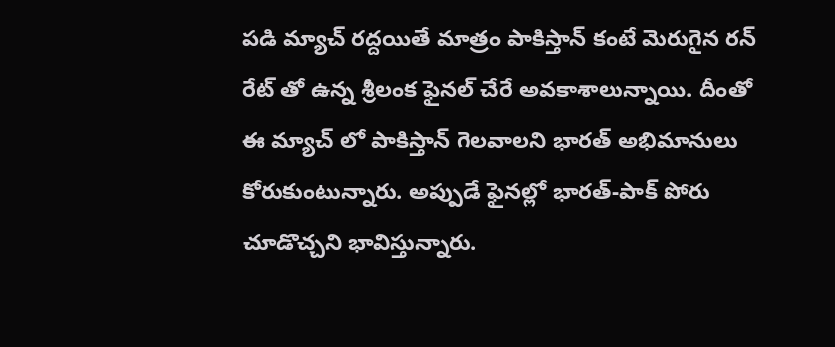పడి మ్యాచ్ రద్దయితే మాత్రం పాకిస్తాన్ కంటే మెరుగైన రన్ రేట్ తో ఉన్న శ్రీలంక ఫైనల్ చేరే అవకాశాలున్నాయి. దీంతో ఈ మ్యాచ్ లో పాకిస్తాన్ గెలవాలని భారత్ అభిమానులు కోరుకుంటున్నారు. అప్పుడే ఫైనల్లో భారత్-పాక్ పోరు చూడొచ్చని భావిస్తున్నారు.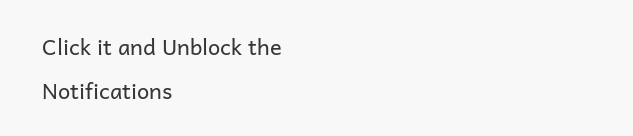Click it and Unblock the Notifications